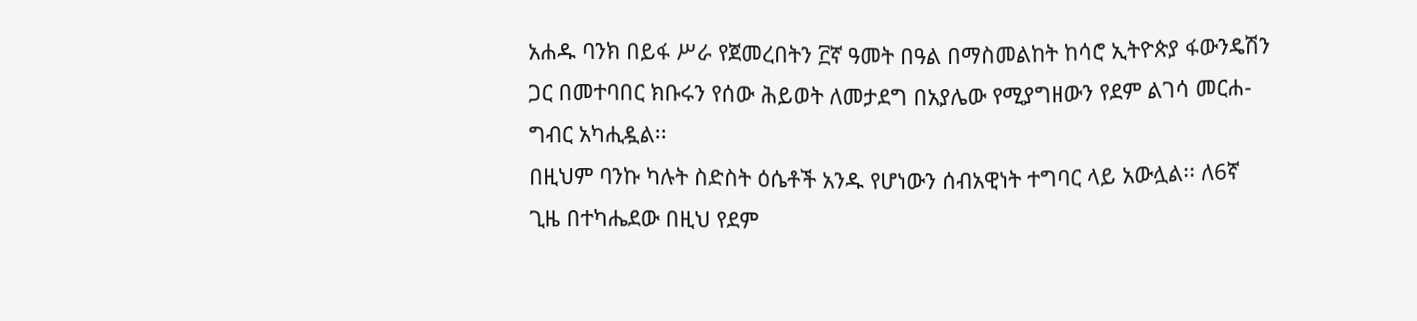አሐዱ ባንክ በይፋ ሥራ የጀመረበትን ፫ኛ ዓመት በዓል በማስመልከት ከሳሮ ኢትዮጵያ ፋውንዴሽን ጋር በመተባበር ክቡሩን የሰው ሕይወት ለመታደግ በአያሌው የሚያግዘውን የደም ልገሳ መርሐ-ግብር አካሒዷል፡፡
በዚህም ባንኩ ካሉት ስድስት ዕሴቶች አንዱ የሆነውን ሰብአዊነት ተግባር ላይ አውሏል፡፡ ለ6ኛ ጊዜ በተካሔደው በዚህ የደም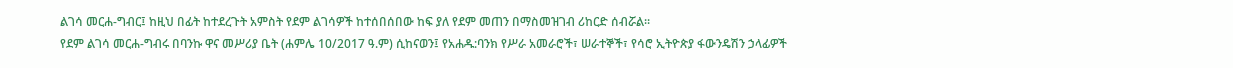ልገሳ መርሐ-ግብር፤ ከዚህ በፊት ከተደረጉት አምስት የደም ልገሳዎች ከተሰበሰበው ከፍ ያለ የደም መጠን በማስመዝገብ ሪከርድ ሰብሯል፡፡
የደም ልገሳ መርሐ-ግብሩ በባንኩ ዋና መሥሪያ ቤት (ሐምሌ 10/2017 ዓ.ም) ሲከናወን፤ የአሐዱ:ባንክ የሥራ አመራሮች፣ ሠራተኞች፣ የሳሮ ኢትዮጵያ ፋውንዴሽን ኃላፊዎች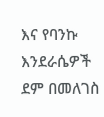እና የባንኩ እንደራሴዎች ደም በመለገስ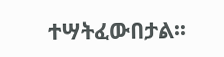ተሣትፈውበታል፡፡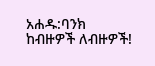አሐዱ:ባንክ
ከብዙዎች ለብዙዎች!